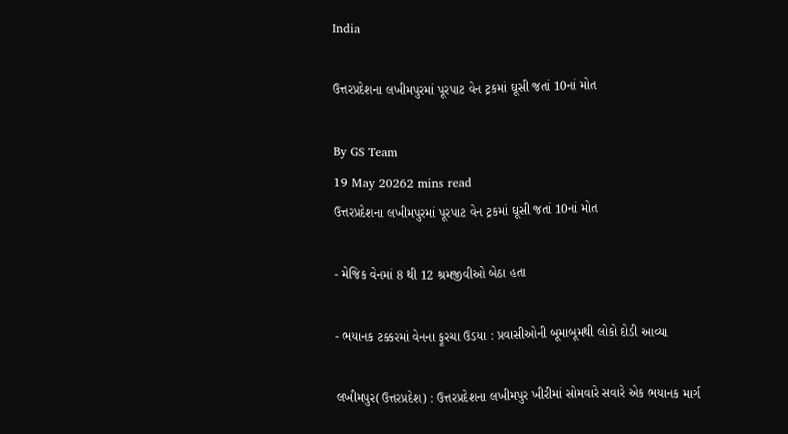India

ઉત્તરપ્રદેશના લખીમપુરમાં પૂરપાટ વેન ટ્રકમાં ઘૂસી જતાં 10નાં મોત

By GS Team
19 May 20262 mins read
ઉત્તરપ્રદેશના લખીમપુરમાં પૂરપાટ વેન ટ્રકમાં ઘૂસી જતાં 10નાં મોત

- મેજિક વેનમાં 8 થી 12 શ્રમજીવીઓ બેઠા હતા

- ભયાનક ટક્કરમાં વેનના ફૂરચા ઉડયા : પ્રવાસીઓની બૂમાબૂમથી લોકો દોડી આવ્યા

લખીમપુર(ઉત્તરપ્રદેશ) : ઉત્તરપ્રદેશના લખીમપુર ખીરીમાં સોમવારે સવારે એક ભયાનક માર્ગ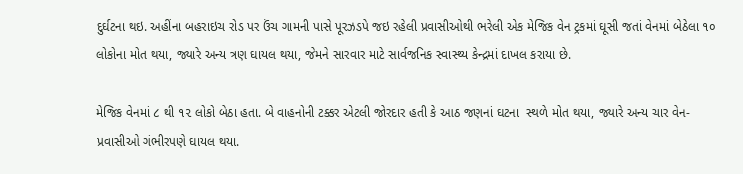દુર્ઘટના થઇ. અહીંના બહરાઇચ રોડ પર ઉંચ ગામની પાસે પૂરઝડપે જઇ રહેલી પ્રવાસીઓથી ભરેલી એક મેજિક વેન ટ્રકમાં ઘૂસી જતાં વેનમાં બેઠેલા ૧૦ લોકોના મોત થયા, જ્યારે અન્ય ત્રણ ઘાયલ થયા, જેમને સારવાર માટે સાર્વજનિક સ્વાસ્થ્ય કેન્દ્રમાં દાખલ કરાયા છે.

મેજિક વેનમાં ૮ થી ૧૨ લોકો બેઠા હતા. બે વાહનોની ટક્કર એટલી જોરદાર હતી કે આઠ જણનાં ઘટના  સ્થળે મોત થયા, જ્યારે અન્ય ચાર વેન-પ્રવાસીઓ ગંભીરપણે ઘાયલ થયા.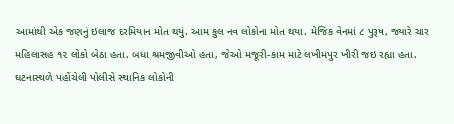આમાંથી એક જણનું ઇલાજ દરમિયાન મોત થયું. આમ કુલ નવ લોકોના મોત થયા. મેજિક વેનમાં ૮ પુરૂષ, જ્યારે ચાર મહિલાસહ ૧૨ લોકો બેઠા હતા. બધા શ્રમજીવીઓ હતા, જેઓ મજૂરી-કામ માટે લખીમપુર ખીરી જઇ રહ્યા હતા. ઘટનાસ્થળે પહોંચેલી પોલીસે સ્થાનિક લોકોની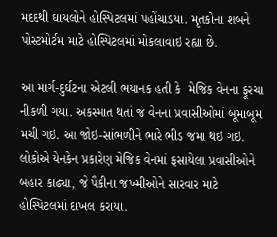મદદથી ઘાયલોને હોસ્પિટલમાં પહોંચાડયા. મૃતકોના શબને પોસ્ટમોર્ટમ માટે હોસ્પિટલમાં મોકલાવાઇ રહ્યા છે.

આ માર્ગ-દુર્ઘટના એટલી ભયાનક હતી કે  મેજિક વેનના ફૂરચા નીકળી ગયા. અકસ્માત થતાં જ વેનના પ્રવાસીઓમાં બૂમાબૂમ મચી ગઇ. આ જોઇ-સાંભળીને ભારે ભીડ જમા થઇ ગઇ. લોકોએ યેનકેન પ્રકારેણ મેજિક વેનમાં ફસાયેલા પ્રવાસીઓને બહાર કાઢ્યા, જે પૈકીના જખ્મીઓને સારવાર માટે હોસ્પિટલમાં દાખલ કરાયા.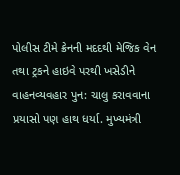પોલીસ ટીમે ક્રેનની મદદથી મેજિક વેન તથા ટ્રકને હાઇવે પરથી ખસેડીને વાહનવ્યવહાર પુન: ચાલુ કરાવવાના પ્રયાસો પણ હાથ ધર્યા. મુખ્યમંત્રી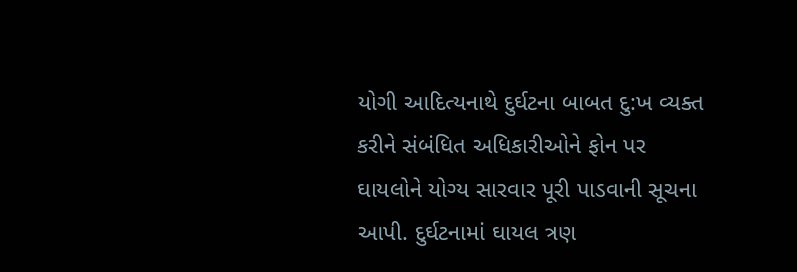યોગી આદિત્યનાથે દુર્ઘટના બાબત દુ:ખ વ્યક્ત કરીને સંબંધિત અધિકારીઓને ફોન પર ઘાયલોને યોગ્ય સારવાર પૂરી પાડવાની સૂચના આપી. દુર્ઘટનામાં ઘાયલ ત્રણ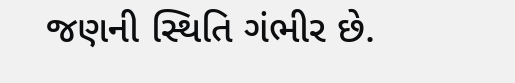જણની સ્થિતિ ગંભીર છે.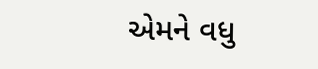એમને વધુ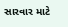સારવાર માટે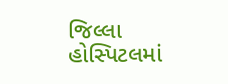જિલ્લા હોસ્પિટલમાં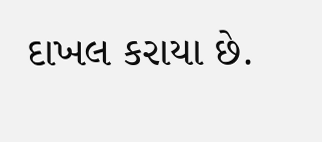દાખલ કરાયા છે.